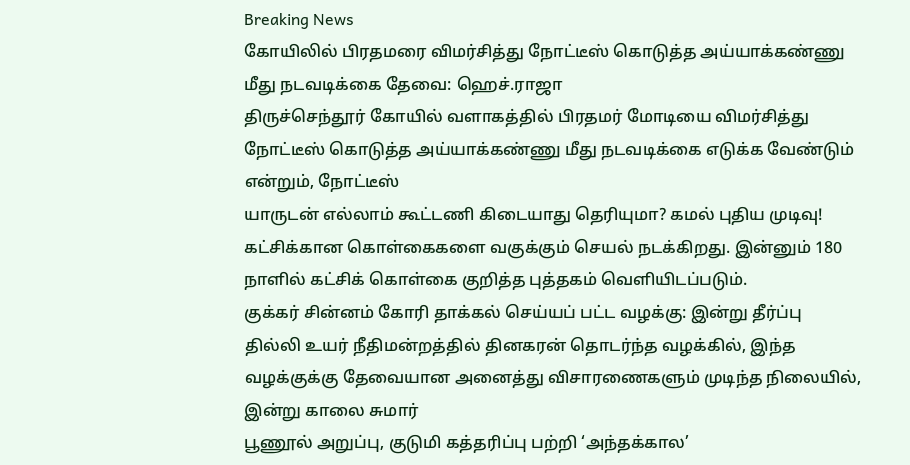Breaking News
கோயிலில் பிரதமரை விமர்சித்து நோட்டீஸ் கொடுத்த அய்யாக்கண்ணு மீது நடவடிக்கை தேவை: ஹெச்.ராஜா
திருச்செந்தூர் கோயில் வளாகத்தில் பிரதமர் மோடியை விமர்சித்து நோட்டீஸ் கொடுத்த அய்யாக்கண்ணு மீது நடவடிக்கை எடுக்க வேண்டும் என்றும், நோட்டீஸ்
யாருடன் எல்லாம் கூட்டணி கிடையாது தெரியுமா? கமல் புதிய முடிவு!
கட்சிக்கான கொள்கைகளை வகுக்கும் செயல் நடக்கிறது. இன்னும் 180 நாளில் கட்சிக் கொள்கை குறித்த புத்தகம் வெளியிடப்படும்.
குக்கர் சின்னம் கோரி தாக்கல் செய்யப் பட்ட வழக்கு: இன்று தீர்ப்பு
தில்லி உயர் நீதிமன்றத்தில் தினகரன் தொடர்ந்த வழக்கில், இந்த வழக்குக்கு தேவையான அனைத்து விசாரணைகளும் முடிந்த நிலையில், இன்று காலை சுமார்
பூணூல் அறுப்பு, குடுமி கத்தரிப்பு பற்றி ‘அந்தக்கால’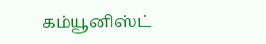கம்யூனிஸ்ட்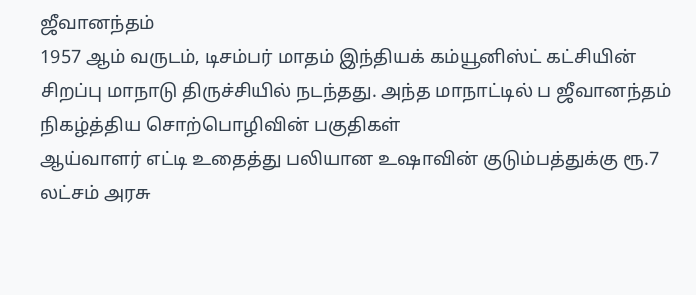ஜீவானந்தம்
1957 ஆம் வருடம், டிசம்பர் மாதம் இந்தியக் கம்யூனிஸ்ட் கட்சியின் சிறப்பு மாநாடு திருச்சியில் நடந்தது. அந்த மாநாட்டில் ப ஜீவானந்தம் நிகழ்த்திய சொற்பொழிவின் பகுதிகள்
ஆய்வாளர் எட்டி உதைத்து பலியான உஷாவின் குடும்பத்துக்கு ரூ.7 லட்சம் அரசு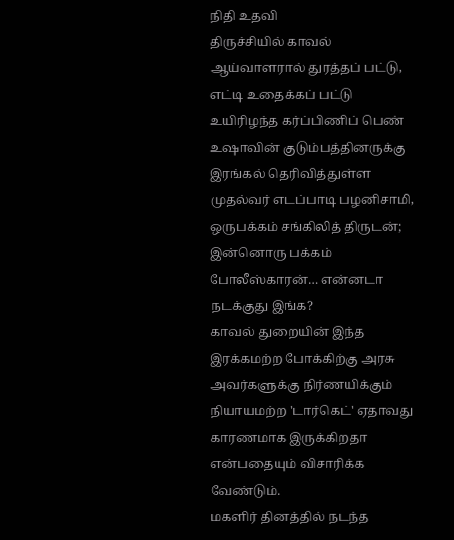நிதி உதவி
திருச்சியில் காவல் ஆய்வாளரால் துரத்தப் பட்டு, எட்டி உதைக்கப் பட்டு உயிரிழந்த கர்ப்பிணிப் பெண் உஷாவின் குடும்பத்தினருக்கு இரங்கல் தெரிவித்துள்ள முதல்வர் எடப்பாடி பழனிசாமி,
ஒருபக்கம் சங்கிலித் திருடன்; இன்னொரு பக்கம் போலீஸ்காரன்… என்னடா நடக்குது இங்க?
காவல் துறையின் இந்த இரக்கமற்ற போக்கிற்கு அரசு அவர்களுக்கு நிர்ணயிக்கும் நியாயமற்ற 'டார்கெட்' ஏதாவது காரணமாக இருக்கிறதா என்பதையும் விசாரிக்க வேண்டும்.
மகளிர் தினத்தில் நடந்த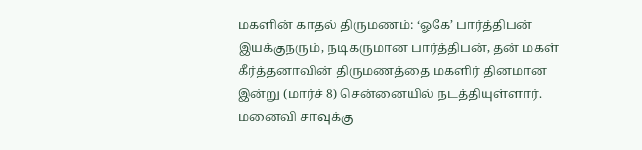மகளின் காதல் திருமணம்: ‘ஓகே’ பார்த்திபன்
இயக்குநரும், நடிகருமான பார்த்திபன், தன் மகள் கீர்த்தனாவின் திருமணத்தை மகளிர் தினமான இன்று (மார்ச் 8) சென்னையில் நடத்தியுள்ளார்.
மனைவி சாவுக்கு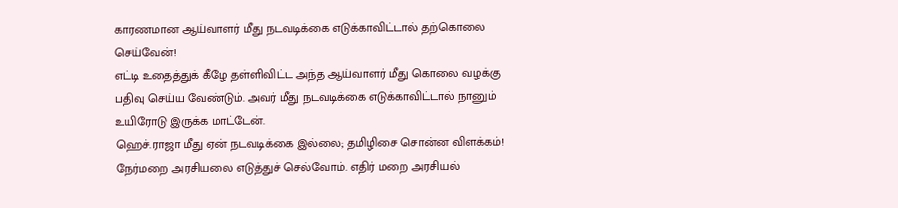காரணமான ஆய்வாளர் மீது நடவடிக்கை எடுக்காவிட்டால் தற்கொலை செய்வேன்!
எட்டி உதைத்துக் கீழே தள்ளிவிட்ட அந்த ஆய்வாளர் மீது கொலை வழக்கு பதிவு செய்ய வேண்டும். அவர் மீது நடவடிக்கை எடுக்காவிட்டால் நானும் உயிரோடு இருக்க மாட்டேன்.
ஹெச்.ராஜா மீது ஏன் நடவடிக்கை இல்லை; தமிழிசை சொன்ன விளக்கம்!
நேர்மறை அரசியலை எடுத்துச் செல்வோம். எதிர் மறை அரசியல்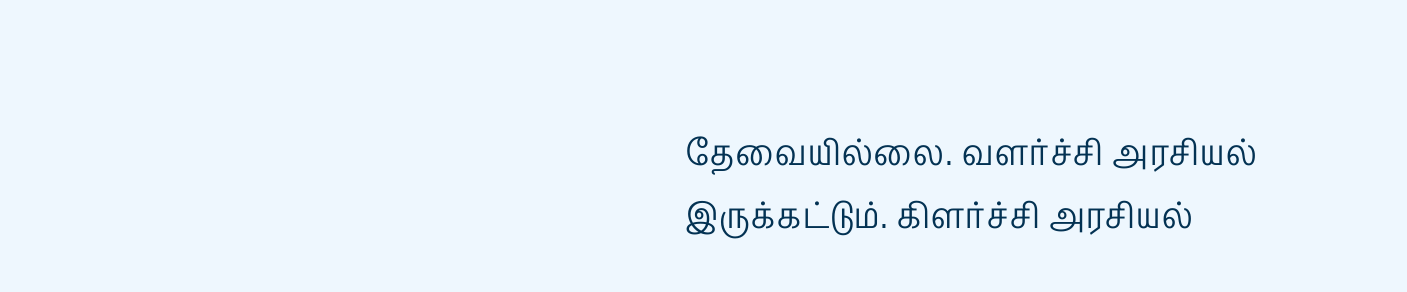தேவையில்லை. வளர்ச்சி அரசியல் இருக்கட்டும். கிளர்ச்சி அரசியல்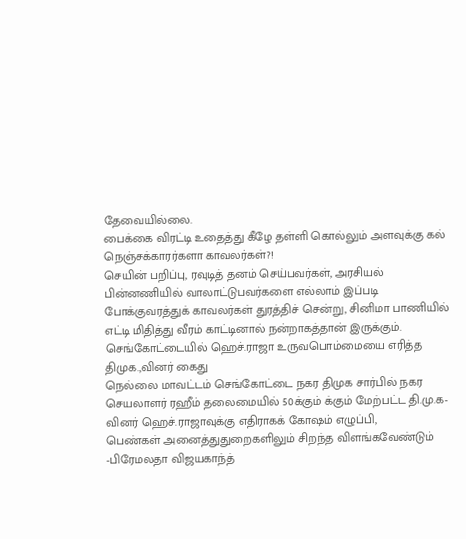தேவையில்லை.
பைக்கை விரட்டி உதைத்து கீழே தள்ளி கொல்லும் அளவுக்கு கல் நெஞ்சக்காரர்களா காவலர்கள்?!
செயின் பறிப்பு, ரவுடித் தனம் செய்பவர்கள், அரசியல் பின்னணியில் வாலாட்டுபவர்களை எல்லாம் இப்படி போக்குவரத்துக் காவலர்கள் துரத்திச் சென்று, சினிமா பாணியில் எட்டி மிதித்து வீரம் காட்டினால் நன்றாகத்தான் இருக்கும்.
செங்கோட்டையில் ஹெச்.ராஜா உருவபொம்மையை எரித்த திமுக.,வினர் கைது
நெல்லை மாவட்டம் செங்கோட்டை நகர திமுக சார்பில் நகர செயலாளர் ரஹீம் தலைமையில் 50க்கும் க்கும் மேற்பட்ட தி.மு.க-வினர் ஹெச்.ராஜாவுக்கு எதிராகக் கோஷம் எழுப்பி,
பெண்கள் அனைத்துதுறைகளிலும் சிறந்த விளங்கவேண்டும் -பிரேமலதா விஜயகாந்த்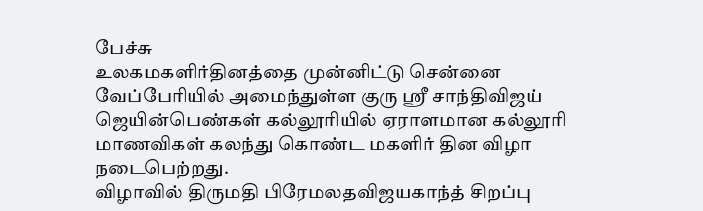பேச்சு
உலகமகளிர்தினத்தை முன்னிட்டு சென்னை வேப்பேரியில் அமைந்துள்ள குரு ஸ்ரீ சாந்திவிஜய் ஜெயின்பெண்கள் கல்லூரியில் ஏராளமான கல்லூரி மாணவிகள் கலந்து கொண்ட மகளிர் தின விழா நடைபெற்றது.
விழாவில் திருமதி பிரேமலதவிஜயகாந்த் சிறப்பு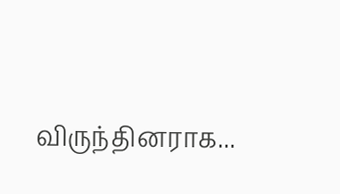விருந்தினராக...